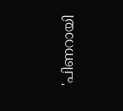'പിണറായി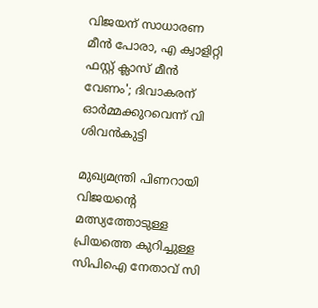വിജയന് സാധാരണ മീന്‍ പോരാ, എ ക്വാളിറ്റി ഫസ്റ്റ് ക്ലാസ് മീന്‍ വേണം'; ദിവാകരന് ഓര്‍മ്മക്കുറവെന്ന് വി ശിവന്‍കുട്ടി

മുഖ്യമന്ത്രി പിണറായി വിജയന്റെ മത്സ്യത്തോടുള്ള പ്രിയത്തെ കുറിച്ചുള്ള സിപിഐ നേതാവ് സി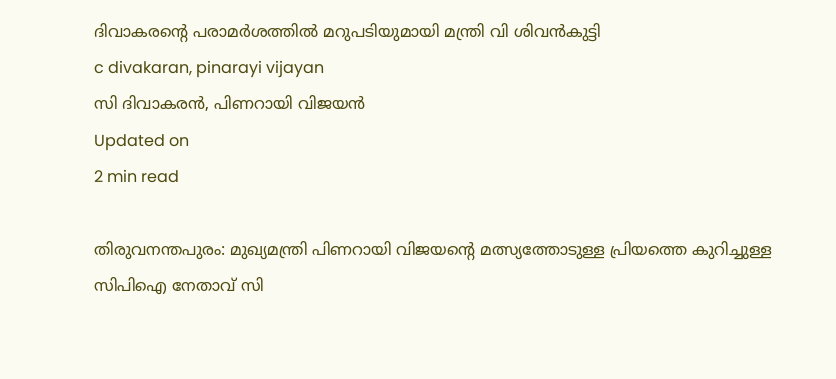ദിവാകരന്റെ പരാമര്‍ശത്തില്‍ മറുപടിയുമായി മന്ത്രി വി ശിവന്‍കുട്ടി
c divakaran, pinarayi vijayan
സി ദിവാകരന്‍, പിണറായി വിജയന്‍
Updated on
2 min read

തിരുവനന്തപുരം: മുഖ്യമന്ത്രി പിണറായി വിജയന്റെ മത്സ്യത്തോടുള്ള പ്രിയത്തെ കുറിച്ചുള്ള സിപിഐ നേതാവ് സി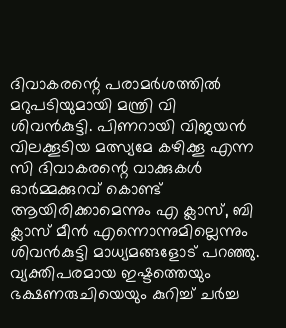ദിവാകരന്റെ പരാമര്‍ശത്തില്‍ മറുപടിയുമായി മന്ത്രി വി ശിവന്‍കുട്ടി. പിണറായി വിജയന്‍ വിലക്കൂടിയ മത്സ്യമേ കഴിക്കൂ എന്ന സി ദിവാകരന്റെ വാക്കുകള്‍ ഓര്‍മ്മക്കുറവ് കൊണ്ട് ആയിരിക്കാമെന്നും എ ക്ലാസ്, ബി ക്ലാസ് മീന്‍ എന്നൊന്നുമില്ലെന്നും ശിവന്‍കുട്ടി മാധ്യമങ്ങളോട് പറഞ്ഞു. വ്യക്തിപരമായ ഇഷ്ടത്തെയും ഭക്ഷണരുചിയെയും കുറിച്ച് ചര്‍ച്ച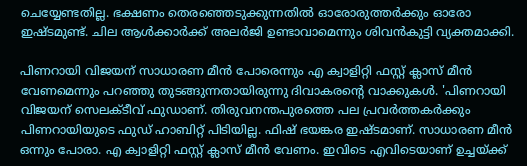ചെയ്യേണ്ടതില്ല. ഭക്ഷണം തെരഞ്ഞെടുക്കുന്നതില്‍ ഓരോരുത്തര്‍ക്കും ഓരോ ഇഷ്ടമുണ്ട്. ചില ആള്‍ക്കാര്‍ക്ക് അലര്‍ജി ഉണ്ടാവാമെന്നും ശിവന്‍കുട്ടി വ്യക്തമാക്കി.

പിണറായി വിജയന് സാധാരണ മീന്‍ പോരെന്നും എ ക്വാളിറ്റി ഫസ്റ്റ് ക്ലാസ് മീന്‍ വേണമെന്നും പറഞ്ഞു തുടങ്ങുന്നതായിരുന്നു ദിവാകരന്റെ വാക്കുകള്‍. 'പിണറായി വിജയന് സെലക്ടീവ് ഫുഡാണ്. തിരുവനന്തപുരത്തെ പല പ്രവര്‍ത്തകര്‍ക്കും പിണറായിയുടെ ഫുഡ് ഹാബിറ്റ് പിടിയില്ല. ഫിഷ് ഭയങ്കര ഇഷ്ടമാണ്. സാധാരണ മീന്‍ ഒന്നും പോരാ. എ ക്വാളിറ്റി ഫസ്റ്റ് ക്ലാസ് മീന്‍ വേണം. ഇവിടെ എവിടെയാണ് ഉച്ചയ്ക്ക്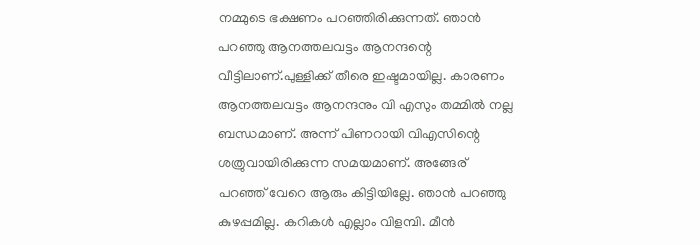നമ്മുടെ ഭക്ഷണം പറഞ്ഞിരിക്കുന്നത്. ഞാന്‍ പറഞ്ഞു ആനത്തലവട്ടം ആനന്ദന്റെ വീട്ടിലാണ്.പുള്ളിക്ക് തീരെ ഇഷ്ടമായില്ല. കാരണം ആനത്തലവട്ടം ആനന്ദനും വി എസും തമ്മില്‍ നല്ല ബന്ധമാണ്. അന്ന് പിണറായി വിഎസിന്റെ ശത്രുവായിരിക്കുന്ന സമയമാണ്. അങ്ങേര് പറഞ്ഞ് വേറെ ആരും കിട്ടിയില്ലേ. ഞാന്‍ പറഞ്ഞു കുഴപ്പമില്ല. കറികള്‍ എല്ലാം വിളമ്പി. മീന്‍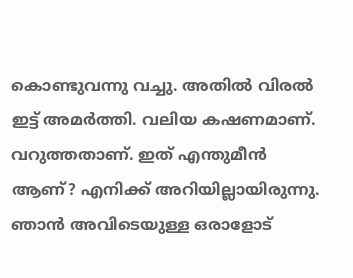കൊണ്ടുവന്നു വച്ചു. അതില്‍ വിരല്‍ ഇട്ട് അമര്‍ത്തി. വലിയ കഷണമാണ്. വറുത്തതാണ്. ഇത് എന്തുമീന്‍ ആണ്? എനിക്ക് അറിയില്ലായിരുന്നു. ഞാന്‍ അവിടെയുള്ള ഒരാളോട്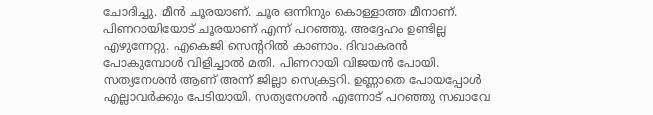ചോദിച്ചു. മീന്‍ ചൂരയാണ്. ചൂര ഒന്നിനും കൊള്ളാത്ത മീനാണ്. പിണറായിയോട് ചൂരയാണ് എന്ന് പറഞ്ഞു. അദ്ദേഹം ഉണ്ടില്ല എഴുന്നേറ്റു. എകെജി സെന്ററില്‍ കാണാം. ദിവാകരന്‍ പോകുമ്പോള്‍ വിളിച്ചാല്‍ മതി. പിണറായി വിജയന്‍ പോയി. സത്യനേശന്‍ ആണ് അന്ന് ജില്ലാ സെക്രട്ടറി. ഉണ്ണാതെ പോയപ്പോള്‍ എല്ലാവര്‍ക്കും പേടിയായി. സത്യനേശന്‍ എന്നോട് പറഞ്ഞു സഖാവേ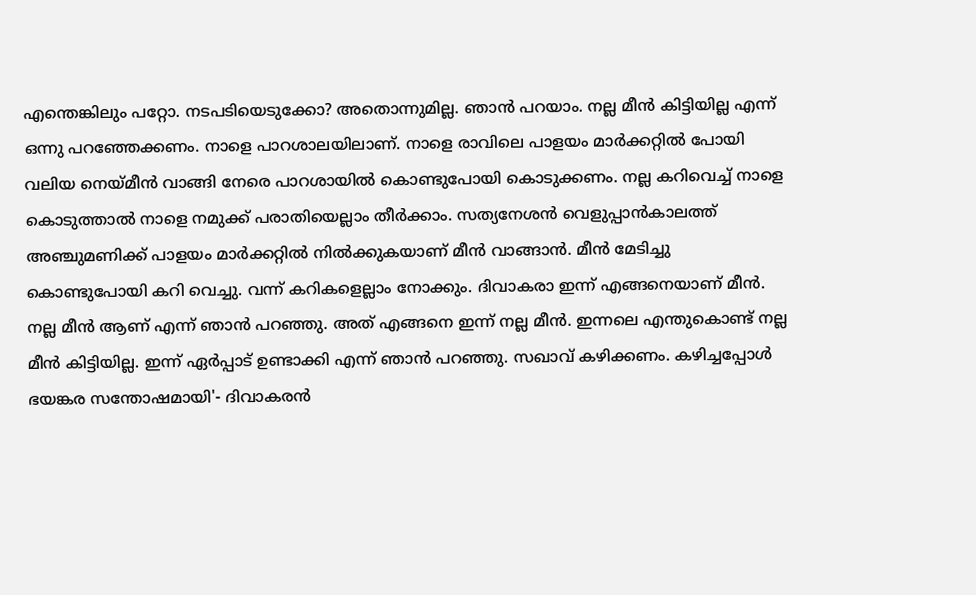എന്തെങ്കിലും പറ്റോ. നടപടിയെടുക്കോ? അതൊന്നുമില്ല. ഞാന്‍ പറയാം. നല്ല മീന്‍ കിട്ടിയില്ല എന്ന് ഒന്നു പറഞ്ഞേക്കണം. നാളെ പാറശാലയിലാണ്. നാളെ രാവിലെ പാളയം മാര്‍ക്കറ്റില്‍ പോയി വലിയ നെയ്മീന്‍ വാങ്ങി നേരെ പാറശായില്‍ കൊണ്ടുപോയി കൊടുക്കണം. നല്ല കറിവെച്ച് നാളെ കൊടുത്താല്‍ നാളെ നമുക്ക് പരാതിയെല്ലാം തീര്‍ക്കാം. സത്യനേശന്‍ വെളുപ്പാന്‍കാലത്ത് അഞ്ചുമണിക്ക് പാളയം മാര്‍ക്കറ്റില്‍ നില്‍ക്കുകയാണ് മീന്‍ വാങ്ങാന്‍. മീന്‍ മേടിച്ചു കൊണ്ടുപോയി കറി വെച്ചു. വന്ന് കറികളെല്ലാം നോക്കും. ദിവാകരാ ഇന്ന് എങ്ങനെയാണ് മീന്‍. നല്ല മീന്‍ ആണ് എന്ന് ഞാന്‍ പറഞ്ഞു. അത് എങ്ങനെ ഇന്ന് നല്ല മീന്‍. ഇന്നലെ എന്തുകൊണ്ട് നല്ല മീന്‍ കിട്ടിയില്ല. ഇന്ന് ഏര്‍പ്പാട് ഉണ്ടാക്കി എന്ന് ഞാന്‍ പറഞ്ഞു. സഖാവ് കഴിക്കണം. കഴിച്ചപ്പോള്‍ ഭയങ്കര സന്തോഷമായി'- ദിവാകരന്‍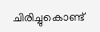ചിരിച്ചുകൊണ്ട്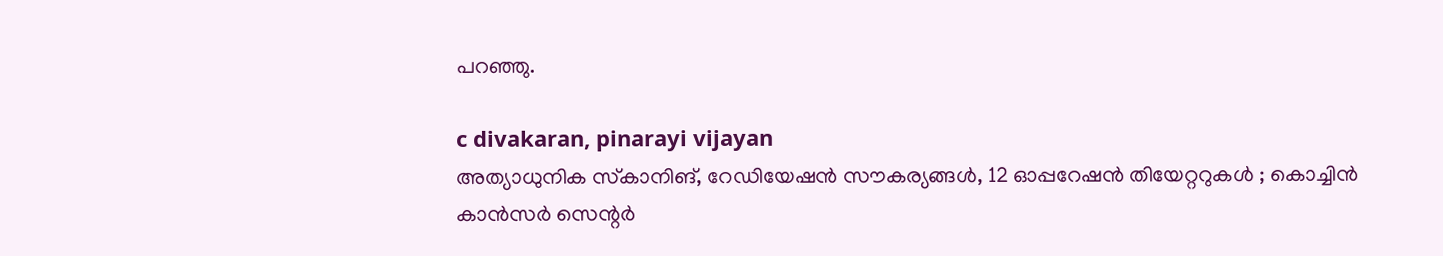പറഞ്ഞു.

c divakaran, pinarayi vijayan
അത്യാധുനിക സ്‌കാനിങ്, റേഡിയേഷന്‍ സൗകര്യങ്ങൾ, 12 ഓപ്പറേഷൻ തിയേറ്ററുകൾ ; കൊച്ചിന്‍ കാന്‍സര്‍ സെന്റര്‍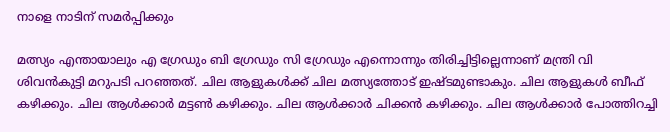നാളെ നാടിന് സമര്‍പ്പിക്കും

മത്സ്യം എന്തായാലും എ ഗ്രേഡും ബി ഗ്രേഡും സി ഗ്രേഡും എന്നൊന്നും തിരിച്ചിട്ടില്ലെന്നാണ് മന്ത്രി വി ശിവന്‍കുട്ടി മറുപടി പറഞ്ഞത്. ചില ആളുകള്‍ക്ക് ചില മത്സ്യത്തോട് ഇഷ്ടമുണ്ടാകും. ചില ആളുകള്‍ ബീഫ് കഴിക്കും. ചില ആള്‍ക്കാര്‍ മട്ടണ്‍ കഴിക്കും. ചില ആള്‍ക്കാര്‍ ചിക്കന്‍ കഴിക്കും. ചില ആള്‍ക്കാര്‍ പോത്തിറച്ചി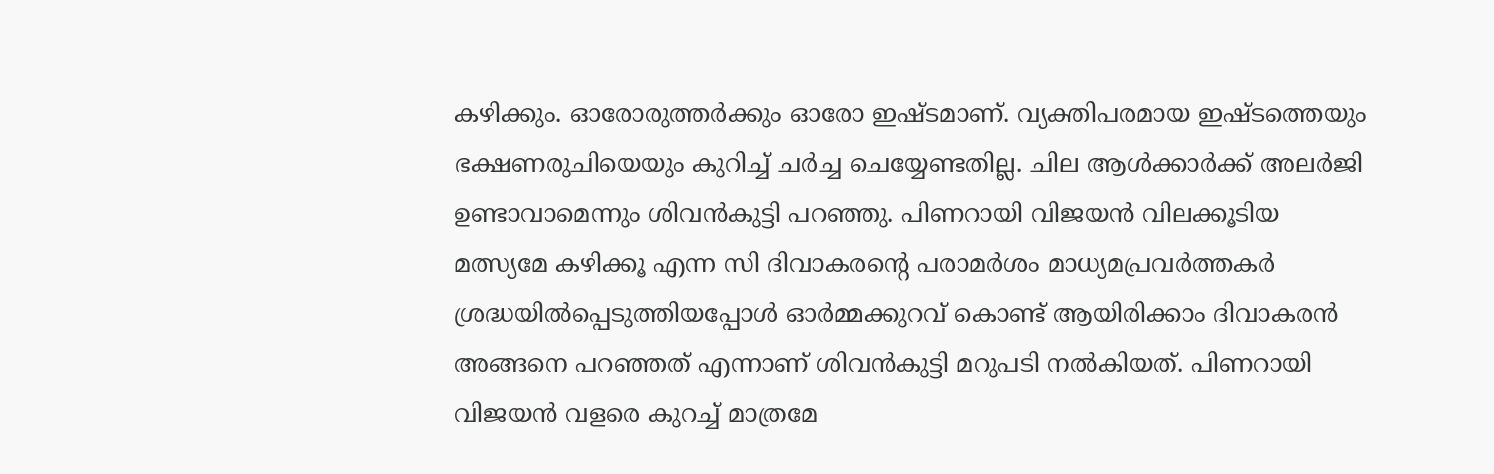കഴിക്കും. ഓരോരുത്തര്‍ക്കും ഓരോ ഇഷ്ടമാണ്. വ്യക്തിപരമായ ഇഷ്ടത്തെയും ഭക്ഷണരുചിയെയും കുറിച്ച് ചര്‍ച്ച ചെയ്യേണ്ടതില്ല. ചില ആള്‍ക്കാര്‍ക്ക് അലര്‍ജി ഉണ്ടാവാമെന്നും ശിവന്‍കുട്ടി പറഞ്ഞു. പിണറായി വിജയന്‍ വിലക്കൂടിയ മത്സ്യമേ കഴിക്കൂ എന്ന സി ദിവാകരന്റെ പരാമര്‍ശം മാധ്യമപ്രവര്‍ത്തകര്‍ ശ്രദ്ധയില്‍പ്പെടുത്തിയപ്പോള്‍ ഓര്‍മ്മക്കുറവ് കൊണ്ട് ആയിരിക്കാം ദിവാകരന്‍ അങ്ങനെ പറഞ്ഞത് എന്നാണ് ശിവന്‍കുട്ടി മറുപടി നല്‍കിയത്. പിണറായി വിജയന്‍ വളരെ കുറച്ച് മാത്രമേ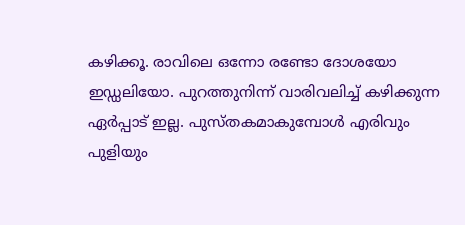കഴിക്കൂ. രാവിലെ ഒന്നോ രണ്ടോ ദോശയോ ഇഡ്ഡലിയോ. പുറത്തുനിന്ന് വാരിവലിച്ച് കഴിക്കുന്ന ഏര്‍പ്പാട് ഇല്ല. പുസ്തകമാകുമ്പോള്‍ എരിവും പുളിയും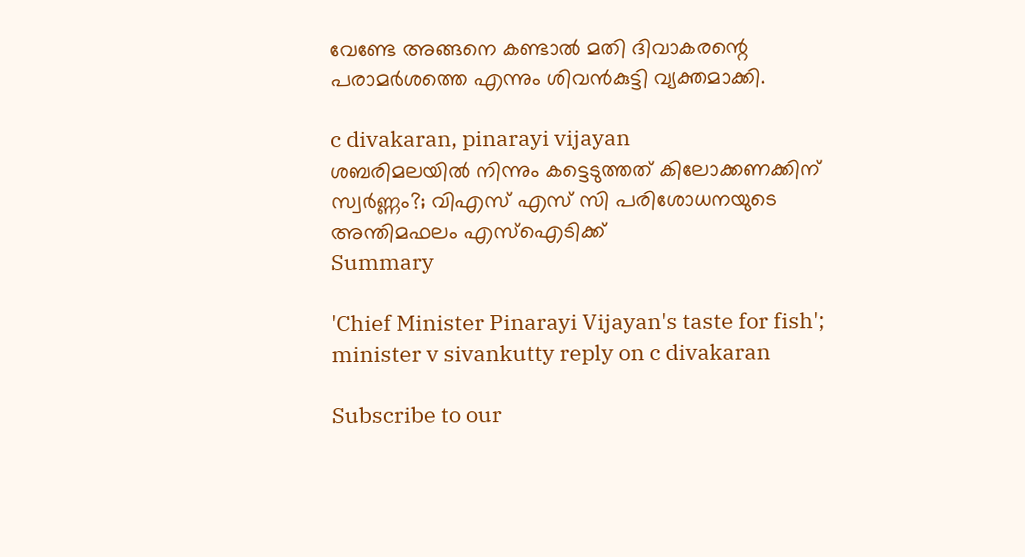വേണ്ടേ അങ്ങനെ കണ്ടാല്‍ മതി ദിവാകരന്റെ പരാമര്‍ശത്തെ എന്നും ശിവന്‍കുട്ടി വ്യക്തമാക്കി.

c divakaran, pinarayi vijayan
ശബരിമലയില്‍ നിന്നും കട്ടെടുത്തത് കിലോക്കണക്കിന് സ്വര്‍ണ്ണം?; വിഎസ് എസ് സി പരിശോധനയുടെ അന്തിമഫലം എസ്‌ഐടിക്ക്
Summary

'Chief Minister Pinarayi Vijayan's taste for fish'; minister v sivankutty reply on c divakaran

Subscribe to our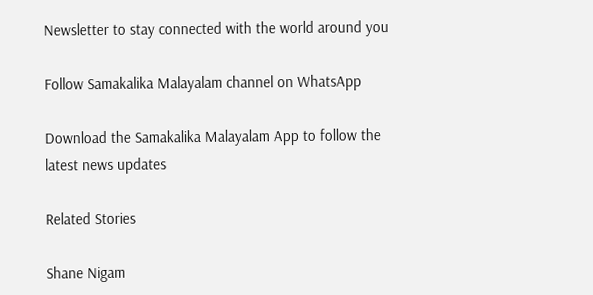Newsletter to stay connected with the world around you

Follow Samakalika Malayalam channel on WhatsApp

Download the Samakalika Malayalam App to follow the latest news updates

Related Stories

Shane Nigam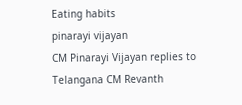Eating habits
pinarayi vijayan
CM Pinarayi Vijayan replies to Telangana CM Revanth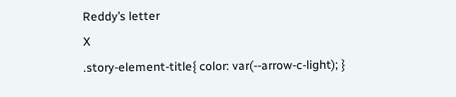Reddy’s letter
X
.story-element-title{ color: var(--arrow-c-light); }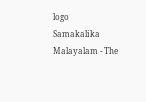logo
Samakalika Malayalam - The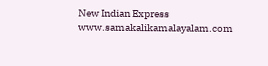New Indian Express
www.samakalikamalayalam.com